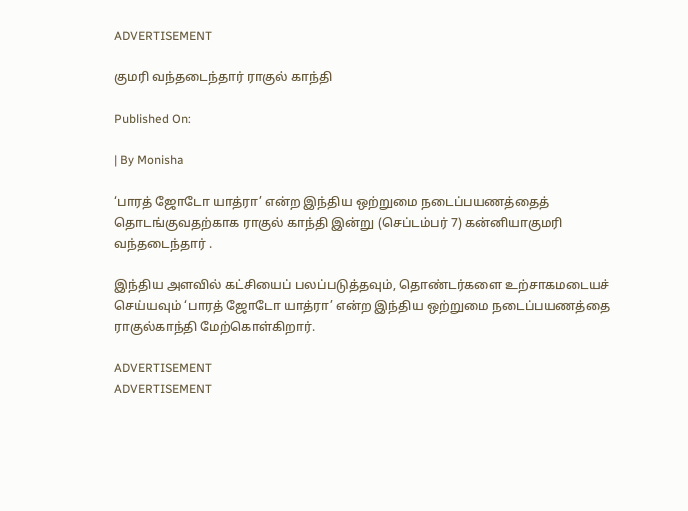ADVERTISEMENT

குமரி வந்தடைந்தார் ராகுல் காந்தி

Published On:

| By Monisha

‘பாரத் ஜோடோ யாத்ரா’ என்ற இந்திய ஒற்றுமை நடைப்பயணத்தைத் தொடங்குவதற்காக ராகுல் காந்தி இன்று (செப்டம்பர் 7) கன்னியாகுமரி வந்தடைந்தார் .

இந்திய அளவில் கட்சியைப் பலப்படுத்தவும், தொண்டர்களை உற்சாகமடையச் செய்யவும் ‘பாரத் ஜோடோ யாத்ரா’ என்ற இந்திய ஒற்றுமை நடைப்பயணத்தை ராகுல்காந்தி மேற்கொள்கிறார்.

ADVERTISEMENT
ADVERTISEMENT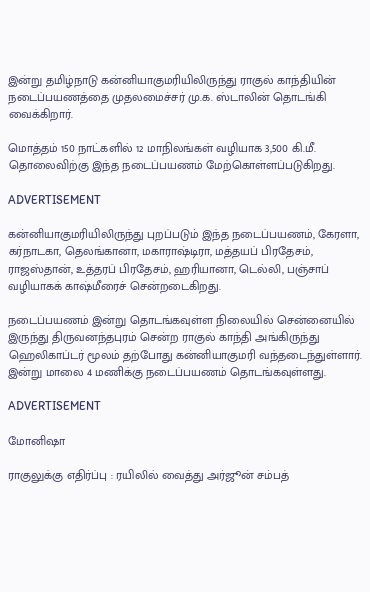இன்று தமிழ்நாடு கன்னியாகுமரியிலிருந்து ராகுல் காந்தியின் நடைப்பயணத்தை முதலமைச்சர் மு.க. ஸ்டாலின் தொடங்கி வைக்கிறார்.

மொத்தம் 150 நாட்களில் 12 மாநிலங்கள் வழியாக 3,500 கி.மீ. தொலைவிற்கு இந்த நடைப்பயணம் மேற்கொள்ளப்படுகிறது.

ADVERTISEMENT

கன்னியாகுமரியிலிருந்து புறப்படும் இந்த நடைப்பயணம், கேரளா, கர்நாடகா, தெலங்கானா, மகாராஷ்டிரா, மத்தயப் பிரதேசம், ராஜஸ்தான், உத்தரப் பிரதேசம், ஹரியானா, டெல்லி, பஞ்சாப் வழியாகக் காஷ்மீரைச் சென்றடைகிறது.

நடைப்பயணம் இன்று தொடங்கவுள்ள நிலையில் சென்னையில் இருந்து திருவனந்தபுரம் சென்ற ராகுல் காந்தி அங்கிருந்து ஹெலிகாப்டர் மூலம் தற்போது கன்னியாகுமரி வந்தடைந்துள்ளார். இன்று மாலை 4 மணிக்கு நடைப்பயணம் தொடங்கவுள்ளது.

ADVERTISEMENT

மோனிஷா

ராகுலுக்கு எதிர்ப்பு : ரயிலில் வைத்து அர்ஜூன் சம்பத்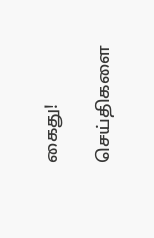கைது!

செய்திகளை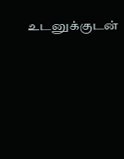உடனுக்குடன்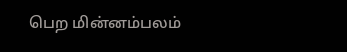பெற மின்னம்பலம்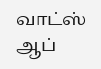வாட்ஸ் ஆப்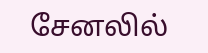சேனலில்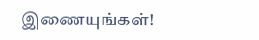இணையுங்கள்!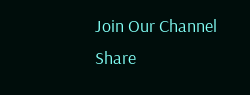Join Our Channel
Share